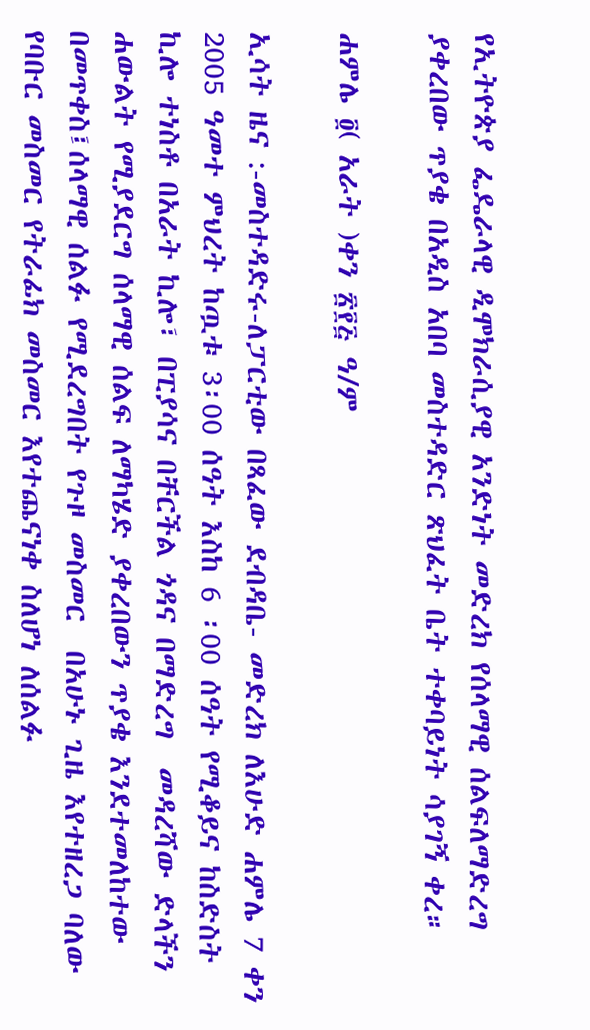የኢትዮጵያ ፌዴራላዊ ዲሞክራሲያዊ አንድነት መድረክ የሰላማዊ ሰልፍለማድረግ ያቀረበው ጥያቄ በአዲስ አበባ መስተዳድር ጽህፈት ቤት ተቀባይነት ሳያገኝ ቀረ።

ሐምሌ ፬( አራት )ቀን ፳፻፭ ዓ/ም

ኢሳት ዜና :-መስተዳድሩ-ለፓርቲው በጻፈው ደብዳቤ- መድረክ ለእሁድ ሐምሌ 7 ቀን 2005 ዓመተ ምህረት ከጧቱ 3፡00 ሰዓት እስከ 6 ፡00 ሰዓት የሚቆይና ከስድስት ኪሎ ተነስቶ በአራት ኪሎ፣ በፒያሳና በቸርችል ጎዳና በማድረግ  መዳረሻው ድላችን ሐውልት የሚያደርግ ሰላማዊ ሰልፍ ለማካሄድ ያቀረበውን ጥያቄ እንደተመለከተው በመጥቀስ፤ሰላማዊ ሰልፉ የሚደረግበት የጉዞ መስመር  በአሁኑ ጊዜ እየተዘረጋ ባለው የባቡር መስመር የትራፊክ መስመር እየተጨናነቀ ስለሆነ ለሰልፉ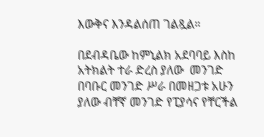እውቅና እንዳልሰጠ ገልጿል።

በደብዳቤው ከምኒልክ አደባባይ እስከ አትክልት ተራ ድረስ ያለው  መንገድ በባቡር መንገድ ሥራ በመዘጋቱ አሁን ያለው ብቸኛ መንገድ የፒያሳና የቸርችል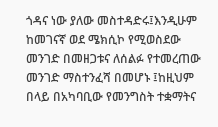ጎዳና ነው ያለው መስተዳድሩ፤እንዲሁም ከመገናኛ ወደ ሜክሲኮ የሚወስደው መንገድ በመዘጋቱና ለሰልፉ የተመረጠው መንገድ ማስተንፈሻ በመሆኑ ፤ከዚህም በላይ በአካባቢው የመንግስት ተቋማትና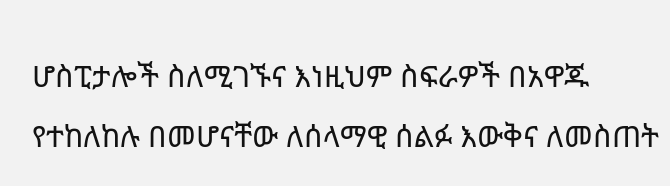ሆስፒታሎች ስለሚገኙና እነዚህም ስፍራዎች በአዋጁ የተከለከሉ በመሆናቸው ለሰላማዊ ሰልፉ እውቅና ለመስጠት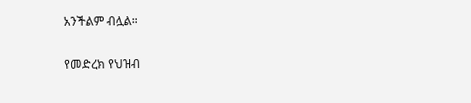አንችልም ብሏል።

የመድረክ የህዝብ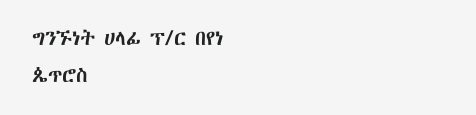ግንኙነት ሀላፊ ፕ/ር በየነ ጴጥሮስ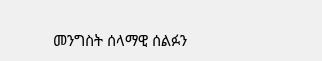መንግስት ሰላማዊ ሰልፉን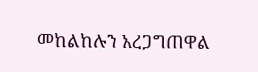መከልከሉን አረጋግጠዋል